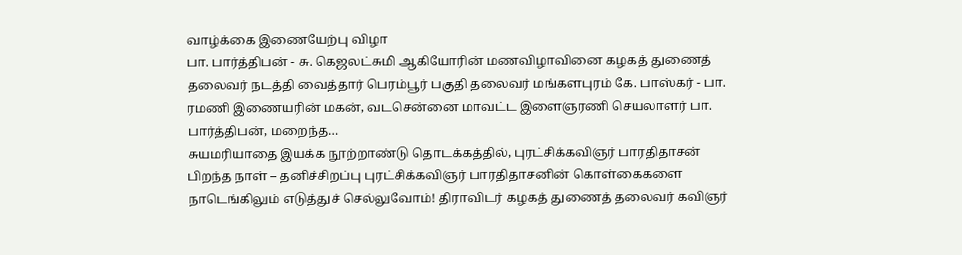வாழ்க்கை இணையேற்பு விழா
பா. பார்த்திபன் - சு. கெஜலட்சுமி ஆகியோரின் மணவிழாவினை கழகத் துணைத் தலைவர் நடத்தி வைத்தார் பெரம்பூர் பகுதி தலைவர் மங்களபுரம் கே. பாஸ்கர் - பா. ரமணி இணையரின் மகன், வடசென்னை மாவட்ட இளைஞரணி செயலாளர் பா. பார்த்திபன், மறைந்த…
சுயமரியாதை இயக்க நூற்றாண்டு தொடக்கத்தில், புரட்சிக்கவிஞர் பாரதிதாசன் பிறந்த நாள் – தனிச்சிறப்பு புரட்சிக்கவிஞர் பாரதிதாசனின் கொள்கைகளை நாடெங்கிலும் எடுத்துச் செல்லுவோம்! திராவிடர் கழகத் துணைத் தலைவர் கவிஞர்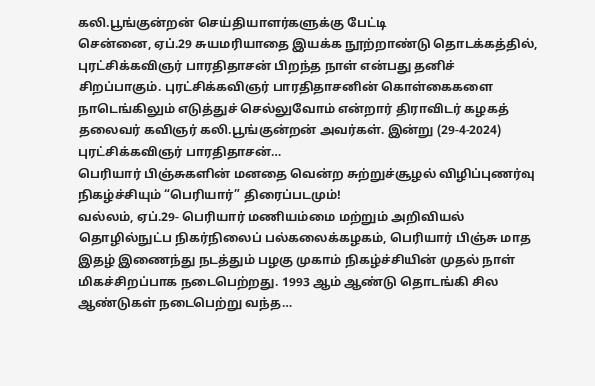கலி.பூங்குன்றன் செய்தியாளர்களுக்கு பேட்டி
சென்னை, ஏப்.29 சுயமரியாதை இயக்க நூற்றாண்டு தொடக்கத்தில், புரட்சிக்கவிஞர் பாரதிதாசன் பிறந்த நாள் என்பது தனிச் சிறப்பாகும். புரட்சிக்கவிஞர் பாரதிதாசனின் கொள்கைகளை நாடெங்கிலும் எடுத்துச் செல்லுவோம் என்றார் திராவிடர் கழகத் தலைவர் கவிஞர் கலி.பூங்குன்றன் அவர்கள். இன்று (29-4-2024) புரட்சிக்கவிஞர் பாரதிதாசன்…
பெரியார் பிஞ்சுகளின் மனதை வென்ற சுற்றுச்சூழல் விழிப்புணர்வு நிகழ்ச்சியும் “பெரியார்” திரைப்படமும்!
வல்லம், ஏப்.29- பெரியார் மணியம்மை மற்றும் அறிவியல் தொழில்நுட்ப நிகர்நிலைப் பல்கலைக்கழகம், பெரியார் பிஞ்சு மாத இதழ் இணைந்து நடத்தும் பழகு முகாம் நிகழ்ச்சியின் முதல் நாள் மிகச்சிறப்பாக நடைபெற்றது. 1993 ஆம் ஆண்டு தொடங்கி சில ஆண்டுகள் நடைபெற்று வந்த…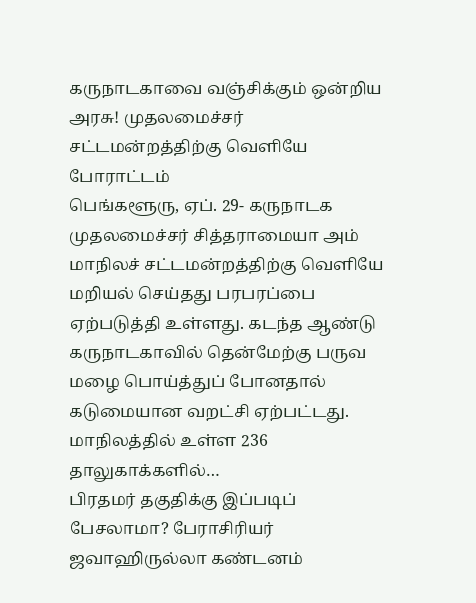கருநாடகாவை வஞ்சிக்கும் ஒன்றிய அரசு! முதலமைச்சர் சட்டமன்றத்திற்கு வெளியே போராட்டம்
பெங்களூரு, ஏப். 29- கருநாடக முதலமைச்சர் சித்தராமையா அம் மாநிலச் சட்டமன்றத்திற்கு வெளியே மறியல் செய்தது பரபரப்பை ஏற்படுத்தி உள்ளது. கடந்த ஆண்டு கருநாடகாவில் தென்மேற்கு பருவ மழை பொய்த்துப் போனதால் கடுமையான வறட்சி ஏற்பட்டது. மாநிலத்தில் உள்ள 236 தாலுகாக்களில்…
பிரதமர் தகுதிக்கு இப்படிப் பேசலாமா? பேராசிரியர் ஜவாஹிருல்லா கண்டனம்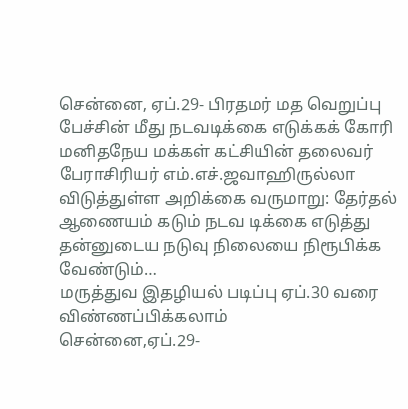சென்னை, ஏப்.29- பிரதமர் மத வெறுப்பு பேச்சின் மீது நடவடிக்கை எடுக்கக் கோரி மனிதநேய மக்கள் கட்சியின் தலைவர் பேராசிரியர் எம்.எச்.ஜவாஹிருல்லா விடுத்துள்ள அறிக்கை வருமாறு: தேர்தல் ஆணையம் கடும் நடவ டிக்கை எடுத்து தன்னுடைய நடுவு நிலையை நிரூபிக்க வேண்டும்…
மருத்துவ இதழியல் படிப்பு ஏப்.30 வரை விண்ணப்பிக்கலாம்
சென்னை,ஏப்.29-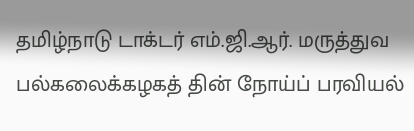தமிழ்நாடு டாக்டர் எம்.ஜி.ஆர். மருத்துவ பல்கலைக்கழகத் தின் நோய்ப் பரவியல்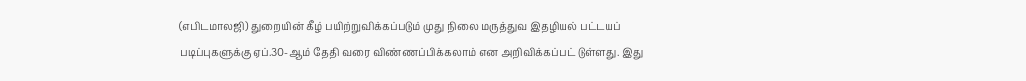(எபிடமாலஜி) துறையின் கீழ் பயிற்றுவிக்கப்படும் முது நிலை மருத்துவ இதழியல் பட்டயப் படிப்புகளுக்கு ஏப்.30-ஆம் தேதி வரை விண்ணப்பிக்கலாம் என அறிவிக்கப்பட் டுள்ளது. இது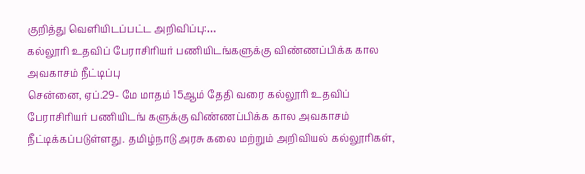குறித்து வெளியிடப்பட்ட அறிவிப்பு:…
கல்லூரி உதவிப் பேராசிரியர் பணியிடங்களுக்கு விண்ணப்பிக்க கால அவகாசம் நீட்டிப்பு
சென்னை, ஏப்.29- மே மாதம் 15ஆம் தேதி வரை கல்லூரி உதவிப் பேராசிரியர் பணியிடங் களுக்கு விண்ணப்பிக்க கால அவகாசம் நீட்டிக்கப்படுள்ளது. தமிழ்நாடு அரசு கலை மற்றும் அறிவியல் கல்லூரிகள்,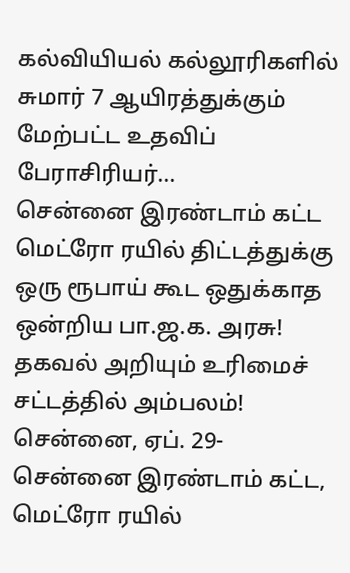கல்வியியல் கல்லூரிகளில் சுமார் 7 ஆயிரத்துக்கும் மேற்பட்ட உதவிப் பேராசிரியர்…
சென்னை இரண்டாம் கட்ட மெட்ரோ ரயில் திட்டத்துக்கு ஒரு ரூபாய் கூட ஒதுக்காத ஒன்றிய பா.ஜ.க. அரசு! தகவல் அறியும் உரிமைச் சட்டத்தில் அம்பலம்!
சென்னை, ஏப். 29- சென்னை இரண்டாம் கட்ட, மெட்ரோ ரயில்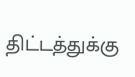திட்டத்துக்கு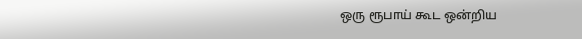ஒரு ரூபாய் கூட ஒன்றிய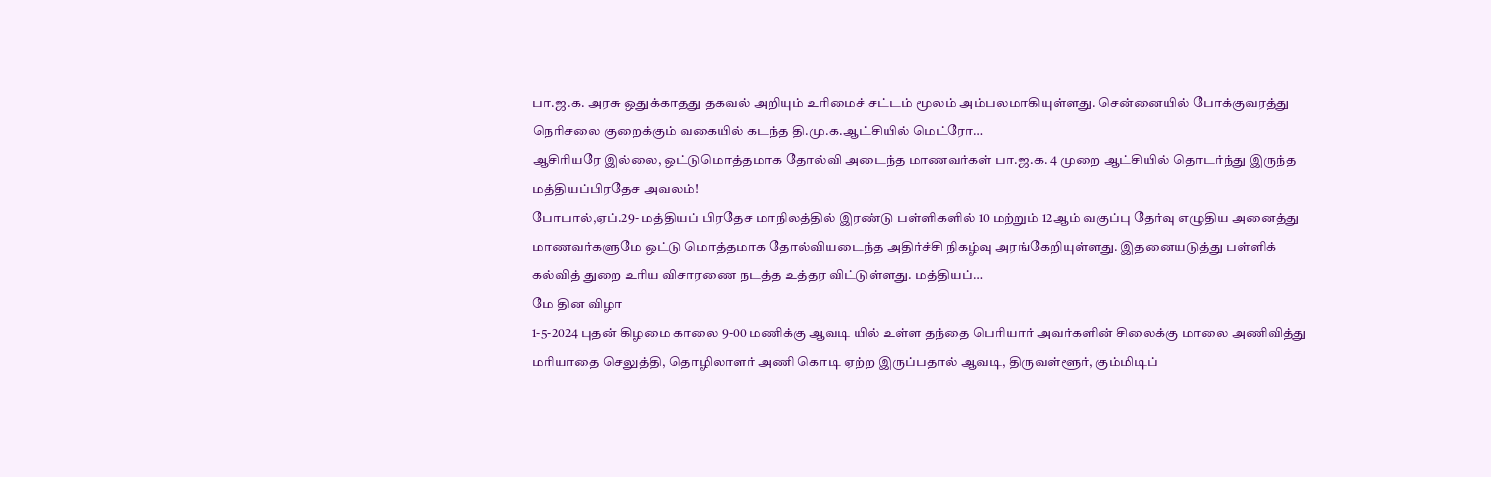பா.ஜ.க. அரசு ஒதுக்காதது தகவல் அறியும் உரிமைச் சட்டம் மூலம் அம்பலமாகியுள்ளது. சென்னையில் போக்குவரத்து நெரிசலை குறைக்கும் வகையில் கடந்த தி.மு.க.ஆட்சியில் மெட்ரோ…
ஆசிரியரே இல்லை, ஒட்டுமொத்தமாக தோல்வி அடைந்த மாணவர்கள் பா.ஜ.க. 4 முறை ஆட்சியில் தொடர்ந்து இருந்த மத்தியப்பிரதேச அவலம்!
போபால்,ஏப்.29- மத்தியப் பிரதேச மாநிலத்தில் இரண்டு பள்ளிகளில் 10 மற்றும் 12ஆம் வகுப்பு தேர்வு எழுதிய அனைத்து மாணவர்களுமே ஒட்டு மொத்தமாக தோல்வியடைந்த அதிர்ச்சி நிகழ்வு அரங்கேறியுள்ளது. இதனையடுத்து பள்ளிக் கல்வித் துறை உரிய விசாரணை நடத்த உத்தர விட்டுள்ளது. மத்தியப்…
மே தின விழா
1-5-2024 புதன் கிழமை காலை 9-00 மணிக்கு ஆவடி யில் உள்ள தந்தை பெரியார் அவர்களின் சிலைக்கு மாலை அணிவித்து மரியாதை செலுத்தி, தொழிலாளர் அணி கொடி ஏற்ற இருப்பதால் ஆவடி, திருவள்ளூர், கும்மிடிப்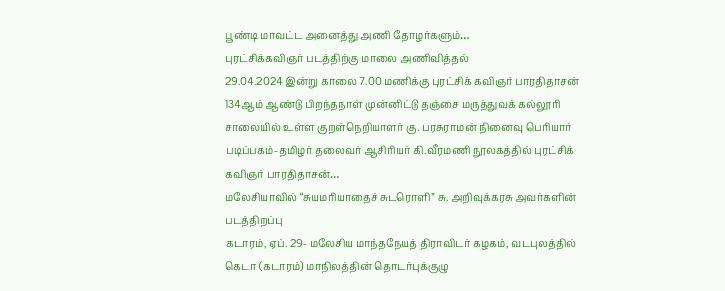பூண்டி மாவட்ட அனைத்து அணி தோழர்களும்…
புரட்சிக்கவிஞர் படத்திற்கு மாலை அணிவித்தல்
29.04.2024 இன்று காலை 7.00 மணிக்கு புரட்சிக் கவிஞர் பாரதிதாசன் 134ஆம் ஆண்டு பிறந்தநாள் முன்னிட்டு தஞ்சை மருத்துவக் கல்லூரி சாலையில் உள்ள குறள்நெறியாளர் கு. பரசுராமன் நினைவு பெரியார் படிப்பகம்-தமிழர் தலைவர் ஆசிரியர் கி.வீரமணி நூலகத்தில் புரட்சிக் கவிஞர் பாரதிதாசன்…
மலேசியாவில் “சுயமரியாதைச் சுடரொளி” சு. அறிவுக்கரசு அவர்களின் படத்திறப்பு
கடாரம், ஏப். 29- மலேசிய மாந்தநேயத் திராவிடர் கழகம், வடபுலத்தில் கெடா (கடாரம்) மாநிலத்தின் தொடர்புக்குழு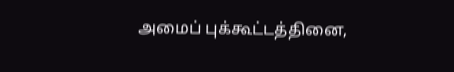அமைப் புக்கூட்டத்தினை,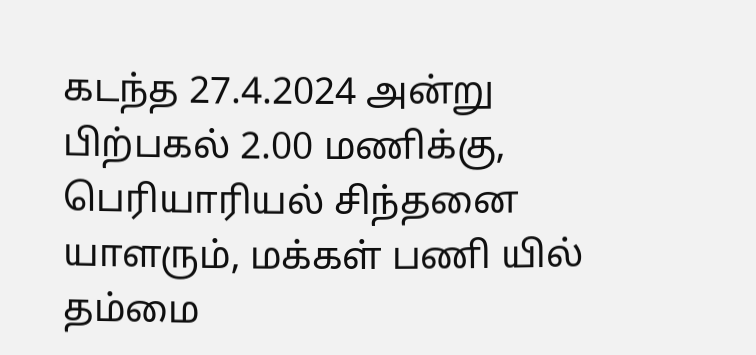கடந்த 27.4.2024 அன்று பிற்பகல் 2.00 மணிக்கு, பெரியாரியல் சிந்தனை யாளரும், மக்கள் பணி யில் தம்மை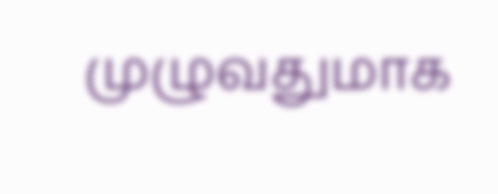முழுவதுமாக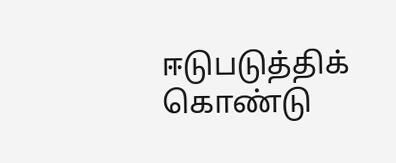ஈடுபடுத்திக் கொண்டு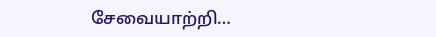சேவையாற்றி…